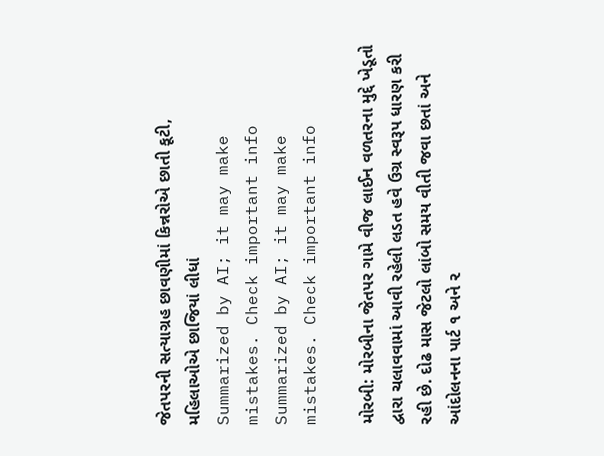જેતપરની સત્યાગ્રહ છાવણીમાં કિન્નરોએ છાતી કૂટી, મહિલાઓએ છાજિયાં લીધાં
Summarized by AI; it may make mistakes. Check important info
Summarized by AI; it may make mistakes. Check important info

મોરબી: મોરબીના જેતપર ગામે વીજ લાઈન વળતરના મુદ્દે ખેડૂતો દ્વારા ચલાવવામાં આવી રહેલી લડત હવે ઉગ્ર સ્વરૂપ ધારણ કરી રહી છે. દોઢ માસ જેટલો લાંબો સમય વીતી જવા છતાં અને આંદોલનના પાર્ટ ૧ અને ૨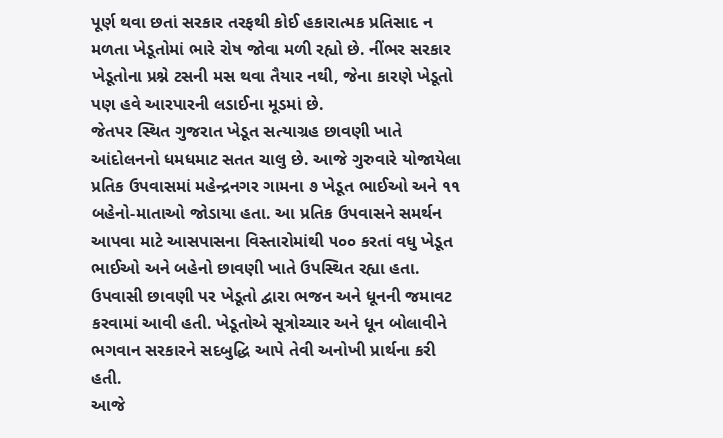પૂર્ણ થવા છતાં સરકાર તરફથી કોઈ હકારાત્મક પ્રતિસાદ ન મળતા ખેડૂતોમાં ભારે રોષ જોવા મળી રહ્યો છે. નીંભર સરકાર ખેડૂતોના પ્રશ્ને ટસની મસ થવા તૈયાર નથી, જેના કારણે ખેડૂતો પણ હવે આરપારની લડાઈના મૂડમાં છે.
જેતપર સ્થિત ગુજરાત ખેડૂત સત્યાગ્રહ છાવણી ખાતે આંદોલનનો ધમધમાટ સતત ચાલુ છે. આજે ગુરુવારે યોજાયેલા પ્રતિક ઉપવાસમાં મહેન્દ્રનગર ગામના ૭ ખેડૂત ભાઈઓ અને ૧૧ બહેનો-માતાઓ જોડાયા હતા. આ પ્રતિક ઉપવાસને સમર્થન આપવા માટે આસપાસના વિસ્તારોમાંથી ૫૦૦ કરતાં વધુ ખેડૂત ભાઈઓ અને બહેનો છાવણી ખાતે ઉપસ્થિત રહ્યા હતા. ઉપવાસી છાવણી પર ખેડૂતો દ્વારા ભજન અને ધૂનની જમાવટ કરવામાં આવી હતી. ખેડૂતોએ સૂત્રોચ્ચાર અને ધૂન બોલાવીને ભગવાન સરકારને સદબુદ્ધિ આપે તેવી અનોખી પ્રાર્થના કરી હતી.
આજે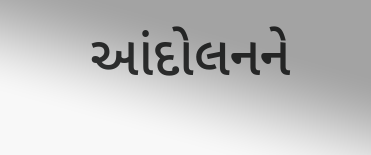આંદોલનને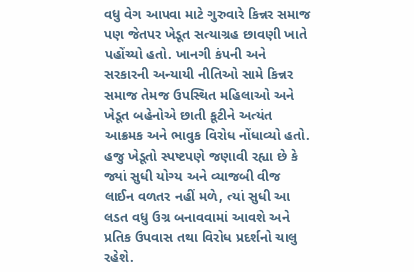વધુ વેગ આપવા માટે ગુરુવારે કિન્નર સમાજ પણ જેતપર ખેડૂત સત્યાગ્રહ છાવણી ખાતે પહોંચ્યો હતો. ખાનગી કંપની અને સરકારની અન્યાયી નીતિઓ સામે કિન્નર સમાજ તેમજ ઉપસ્થિત મહિલાઓ અને ખેડૂત બહેનોએ છાતી કૂટીને અત્યંત આક્રમક અને ભાવુક વિરોધ નોંધાવ્યો હતો. હજુ ખેડૂતો સ્પષ્ટપણે જણાવી રહ્યા છે કે જ્યાં સુધી યોગ્ય અને વ્યાજબી વીજ લાઈન વળતર નહીં મળે, ત્યાં સુધી આ લડત વધુ ઉગ્ર બનાવવામાં આવશે અને પ્રતિક ઉપવાસ તથા વિરોધ પ્રદર્શનો ચાલુ રહેશે.